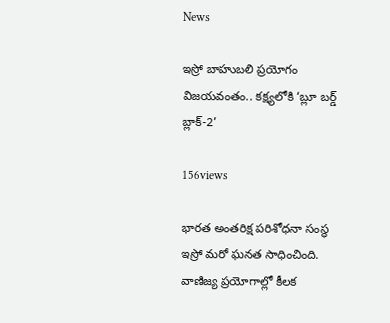News

ఇస్రో బాహుబలి ప్రయోగం విజయవంతం.. కక్ష్యలోకి ‘బ్లూ బర్డ్‌ బ్లాక్‌-2’

156views

భారత అంతరిక్ష పరిశోధనా సంస్థ ఇస్రో మరో ఘనత సాధించింది. వాణిజ్య ప్రయోగాల్లో కీలక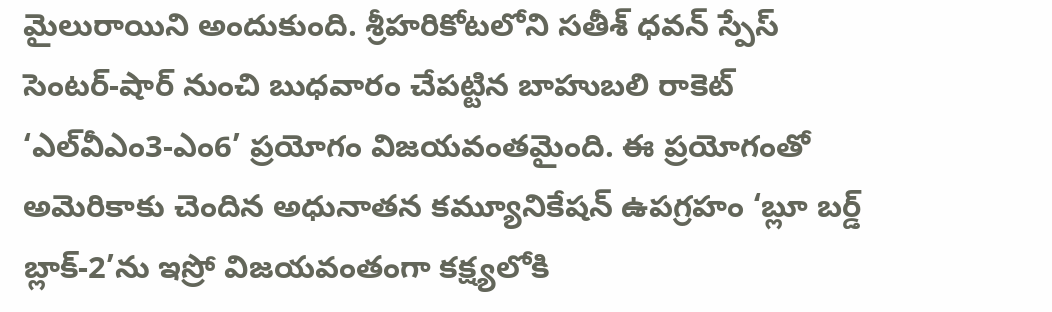మైలురాయిని అందుకుంది. శ్రీహరికోటలోని సతీశ్‌ ధవన్‌ స్పేస్‌ సెంటర్‌-షార్‌ నుంచి బుధవారం చేపట్టిన బాహుబలి రాకెట్‌ ‘ఎల్‌వీఎం3-ఎం6’ ప్రయోగం విజయవంతమైంది. ఈ ప్రయోగంతో అమెరికాకు చెందిన అధునాతన కమ్యూనికేషన్‌ ఉపగ్రహం ‘బ్లూ బర్డ్‌ బ్లాక్‌-2’ను ఇస్రో విజయవంతంగా కక్ష్యలోకి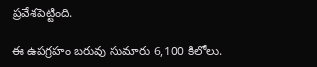ప్రవేశపెట్టింది.

ఈ ఉపగ్రహం బరువు సుమారు 6,100 కిలోలు.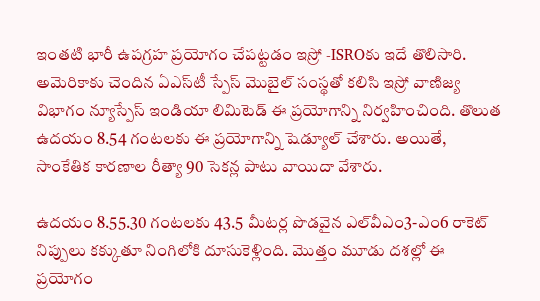ఇంతటి భారీ ఉపగ్రహ ప్రయోగం చేపట్టడం ఇస్రో -ISROకు ఇదే తొలిసారి. అమెరికాకు చెందిన ఏఎస్‌టీ స్పేస్‌ మొబైల్‌ సంస్థతో కలిసి ఇస్రో వాణిజ్య విభాగం న్యూస్పేస్‌ ఇండియా లిమిటెడ్‌ ఈ ప్రయోగాన్ని నిర్వహించింది. తొలుత ఉదయం 8.54 గంటలకు ఈ ప్రయోగాన్ని షెడ్యూల్‌ చేశారు. అయితే, సాంకేతిక కారణాల రీత్యా 90 సెకన్ల పాటు వాయిదా వేశారు.

ఉదయం 8.55.30 గంటలకు 43.5 మీటర్ల పొడవైన ఎల్‌వీఎం3-ఎం6 రాకెట్‌ నిప్పులు కక్కుతూ నింగిలోకి దూసుకెళ్లింది. మొత్తం మూడు దశల్లో ఈ ప్రయోగం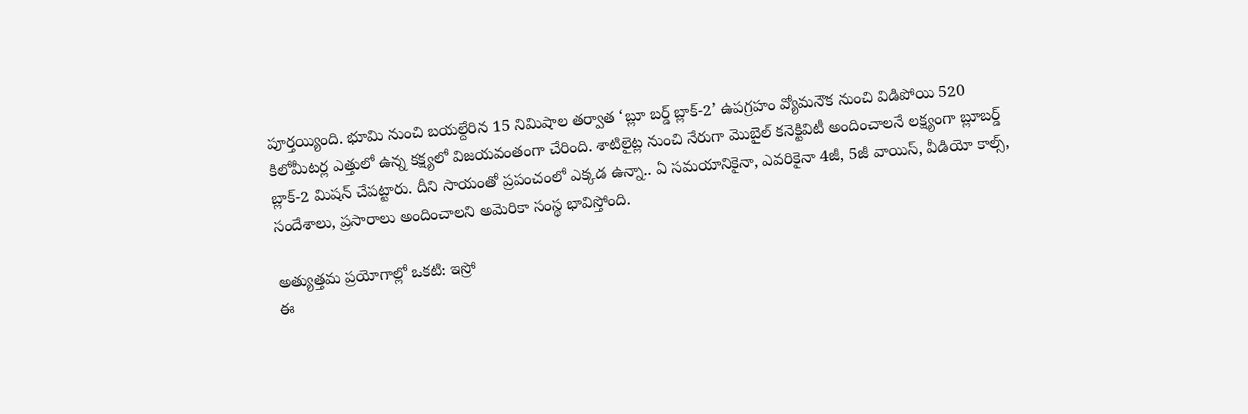పూర్తయ్యింది. భూమి నుంచి బయల్దేరిన 15 నిమిషాల తర్వాత ‘బ్లూ బర్డ్‌ బ్లాక్‌-2’ ఉపగ్రహం వ్యోమనౌక నుంచి విడిపోయి 520 కిలోమీటర్ల ఎత్తులో ఉన్న కక్ష్యలో విజయవంతంగా చేరింది. శాటిలైట్ల నుంచి నేరుగా మొబైల్‌ కనెక్టివిటీ అందించాలనే లక్ష్యంగా బ్లూబర్డ్‌ బ్లాక్‌-2 మిషన్‌ చేపట్టారు. దీని సాయంతో ప్రపంచంలో ఎక్కడ ఉన్నా.. ఏ సమయానికైనా, ఎవరికైనా 4జీ, 5జీ వాయిస్‌, వీడియో కాల్స్‌, సందేశాలు, ప్రసారాలు అందించాలని అమెరికా సంస్థ భావిస్తోంది.

అత్యుత్తమ ప్రయోగాల్లో ఒకటి: ఇస్రో
ఈ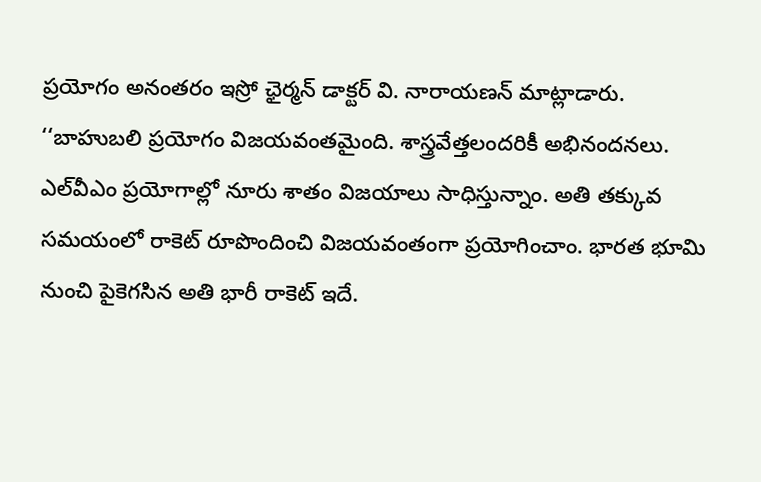ప్రయోగం అనంతరం ఇస్రో ఛైర్మన్‌ డాక్టర్‌ వి. నారాయణన్‌ మాట్లాడారు. ‘‘బాహుబలి ప్రయోగం విజయవంతమైంది. శాస్త్రవేత్తలందరికీ అభినందనలు. ఎల్‌వీఎం ప్రయోగాల్లో నూరు శాతం విజయాలు సాధిస్తున్నాం. అతి తక్కువ సమయంలో రాకెట్‌ రూపొందించి విజయవంతంగా ప్రయోగించాం. భారత భూమి నుంచి పైకెగసిన అతి భారీ రాకెట్‌ ఇదే.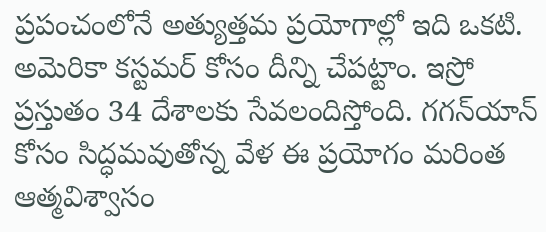ప్రపంచంలోనే అత్యుత్తమ ప్రయోగాల్లో ఇది ఒకటి. అమెరికా కస్టమర్‌ కోసం దీన్ని చేపట్టాం. ఇస్రో ప్రస్తుతం 34 దేశాలకు సేవలందిస్తోంది. గగన్‌యాన్‌ కోసం సిద్ధమవుతోన్న వేళ ఈ ప్రయోగం మరింత ఆత్మవిశ్వాసం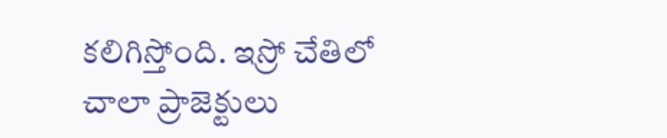కలిగిస్తోంది. ఇస్రో చేతిలో చాలా ప్రాజెక్టులు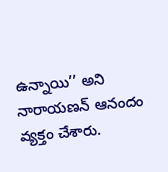ఉన్నాయి’’ అని నారాయణన్ ఆనందం వ్యక్తం చేశారు.